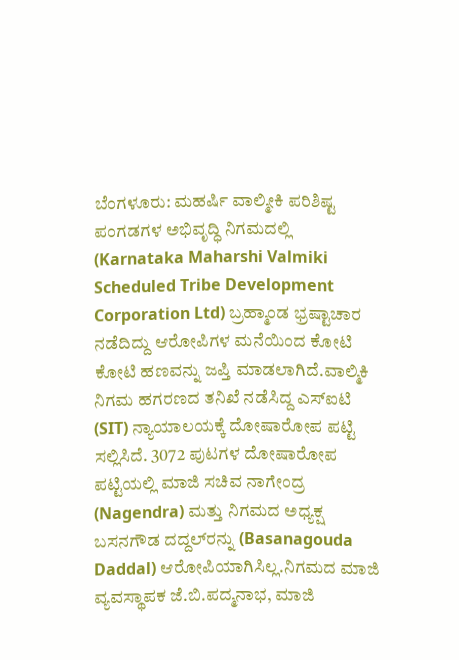ಬೆಂಗಳೂರು: ಮಹರ್ಷಿ ವಾಲ್ಮೀಕಿ ಪರಿಶಿಷ್ಟ ಪಂಗಡಗಳ ಅಭಿವೃದ್ಧಿ ನಿಗಮದಲ್ಲಿ (Karnataka Maharshi Valmiki Scheduled Tribe Development Corporation Ltd) ಬ್ರಹ್ಮಾಂಡ ಭ್ರಷ್ಟಾಚಾರ ನಡೆದಿದ್ದು ಆರೋಪಿಗಳ ಮನೆಯಿಂದ ಕೋಟಿ ಕೋಟಿ ಹಣವನ್ನು ಜಪ್ತಿ ಮಾಡಲಾಗಿದೆ.ವಾಲ್ಮಿಕಿ ನಿಗಮ ಹಗರಣದ ತನಿಖೆ ನಡೆಸಿದ್ದ ಎಸ್‌ಐಟಿ (SIT) ನ್ಯಾಯಾಲಯಕ್ಕೆ ದೋಷಾರೋಪ ಪಟ್ಟಿ ಸಲ್ಲಿಸಿದೆ. 3072 ಪುಟಗಳ ದೋಷಾರೋಪ ಪಟ್ಟಿಯಲ್ಲಿ ಮಾಜಿ ಸಚಿವ ನಾಗೇಂದ್ರ (Nagendra) ಮತ್ತು ನಿಗಮದ ಅಧ್ಯಕ್ಷ ಬಸನಗೌಡ ದದ್ದಲ್‌ರನ್ನು (Basanagouda Daddal) ಆರೋಪಿಯಾಗಿಸಿಲ್ಲ.ನಿಗಮದ ಮಾಜಿ ವ್ಯವಸ್ಥಾಪಕ ಜೆ.ಬಿ.ಪದ್ಮನಾಭ, ಮಾಜಿ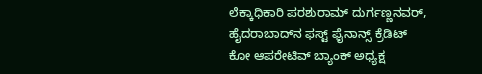ಲೆಕ್ಕಾಧಿಕಾರಿ ಪರಶುರಾಮ್‌ ದುರ್ಗಣ್ಣನವರ್‌, ಹೈದರಾಬಾದ್‌ನ ಫಸ್ಟ್‌ ಫೈನಾನ್ಸ್ ಕ್ರೆಡಿಟ್‌ ಕೋ ಆಪರೇಟಿವ್ ಬ್ಯಾಂಕ್‌ ಅಧ್ಯಕ್ಷ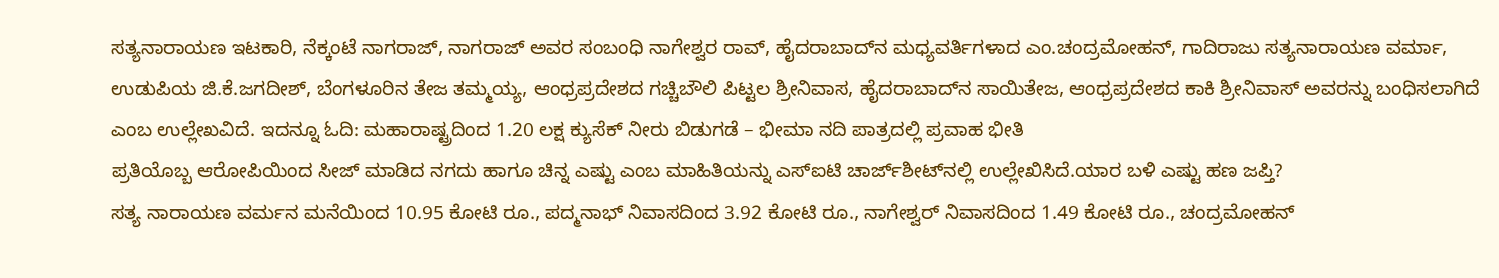ಸತ್ಯನಾರಾಯಣ ಇಟಕಾರಿ, ನೆಕ್ಕಂಟೆ ನಾಗರಾಜ್, ನಾಗರಾಜ್ ಅವರ ಸಂಬಂಧಿ ನಾಗೇಶ್ವರ ರಾವ್‌, ಹೈದರಾಬಾದ್‌ನ ಮಧ್ಯವರ್ತಿಗಳಾದ ಎಂ.ಚಂದ್ರಮೋಹನ್, ಗಾದಿರಾಜು ಸತ್ಯನಾರಾಯಣ ವರ್ಮಾ, ಉಡುಪಿಯ ಜಿ.ಕೆ.ಜಗದೀಶ್‌, ಬೆಂಗಳೂರಿನ ತೇಜ ತಮ್ಮಯ್ಯ, ಆಂಧ್ರಪ್ರದೇಶದ ಗಚ್ಚಿಬೌಲಿ ಪಿಟ್ಟಲ ಶ್ರೀನಿವಾಸ, ಹೈದರಾಬಾದ್‌ನ ಸಾಯಿತೇಜ, ಆಂಧ್ರಪ್ರದೇಶದ ಕಾಕಿ ಶ್ರೀನಿವಾಸ್‌ ಅವರನ್ನು ಬಂಧಿಸಲಾಗಿದೆ ಎಂಬ ಉಲ್ಲೇಖವಿದೆ. ಇದನ್ನೂ ಓದಿ: ಮಹಾರಾಷ್ಟ್ರದಿಂದ 1.20 ಲಕ್ಷ ಕ್ಯುಸೆಕ್‌ ನೀರು ಬಿಡುಗಡೆ – ಭೀಮಾ ನದಿ ಪಾತ್ರದಲ್ಲಿ ಪ್ರವಾಹ ಭೀತಿ
ಪ್ರತಿಯೊಬ್ಬ ಆರೋಪಿಯಿಂದ ಸೀಜ್ ಮಾಡಿದ ನಗದು ಹಾಗೂ ಚಿನ್ನ ಎಷ್ಟು ಎಂಬ ಮಾಹಿತಿಯನ್ನು ಎಸ್‌ಐಟಿ ಚಾರ್ಜ್‌ಶೀಟ್‌ನಲ್ಲಿ ಉಲ್ಲೇಖಿಸಿದೆ.ಯಾರ ಬಳಿ ಎಷ್ಟು ಹಣ ಜಪ್ತಿ?
ಸತ್ಯ ನಾರಾಯಣ ವರ್ಮನ ಮನೆಯಿಂದ 10.95 ಕೋಟಿ ರೂ., ಪದ್ಮನಾಭ್‌ ನಿವಾಸದಿಂದ 3.92 ಕೋಟಿ ರೂ., ನಾಗೇಶ್ವರ್ ನಿವಾಸದಿಂದ 1.49 ಕೋಟಿ ರೂ., ಚಂದ್ರಮೋಹನ್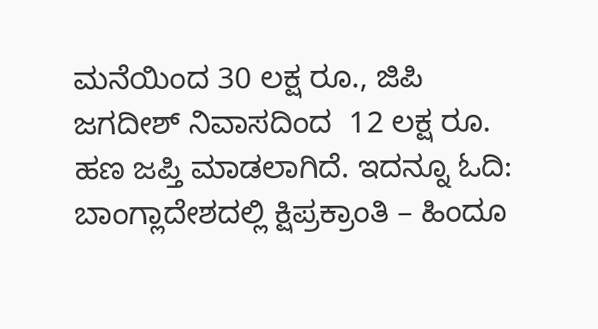ಮನೆಯಿಂದ 30 ಲಕ್ಷ ರೂ., ಜಿಪಿ ಜಗದೀಶ್ ನಿವಾಸದಿಂದ  12 ಲಕ್ಷ ರೂ. ಹಣ ಜಪ್ತಿ ಮಾಡಲಾಗಿದೆ. ಇದನ್ನೂ ಓದಿ: ಬಾಂಗ್ಲಾದೇಶದಲ್ಲಿ ಕ್ಷಿಪ್ರಕ್ರಾಂತಿ – ಹಿಂದೂ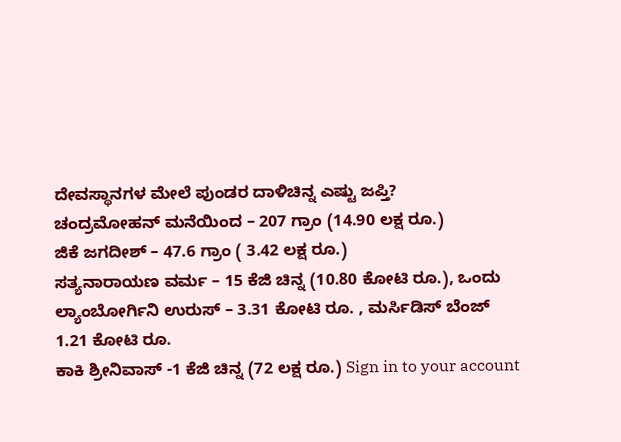ದೇವಸ್ಥಾನಗಳ ಮೇಲೆ ಪುಂಡರ ದಾಳಿಚಿನ್ನ ಎಷ್ಟು ಜಪ್ತಿ?
ಚಂದ್ರಮೋಹನ್ ಮನೆಯಿಂದ – 207 ಗ್ರಾಂ (14.90 ಲಕ್ಷ ರೂ.)
ಜಿಕೆ ಜಗದೀಶ್ – 47.6 ಗ್ರಾಂ ( 3.42 ಲಕ್ಷ ರೂ.)
ಸತ್ಯನಾರಾಯಣ ವರ್ಮ – 15 ಕೆಜಿ ಚಿನ್ನ (10.80 ಕೋಟಿ ರೂ.), ಒಂದು ಲ್ಯಾಂಬೋರ್ಗಿನಿ ಉರುಸ್ – 3.31 ಕೋಟಿ ರೂ. , ಮರ್ಸಿಡಿಸ್ ಬೆಂಜ್ 1.21 ಕೋಟಿ ರೂ.
ಕಾಕಿ ಶ್ರೀನಿವಾಸ್ -1 ಕೆಜಿ ಚಿನ್ನ (72 ಲಕ್ಷ ರೂ.) Sign in to your account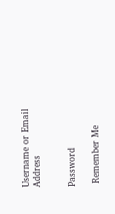Username or Email Address


Password

 Remember Me